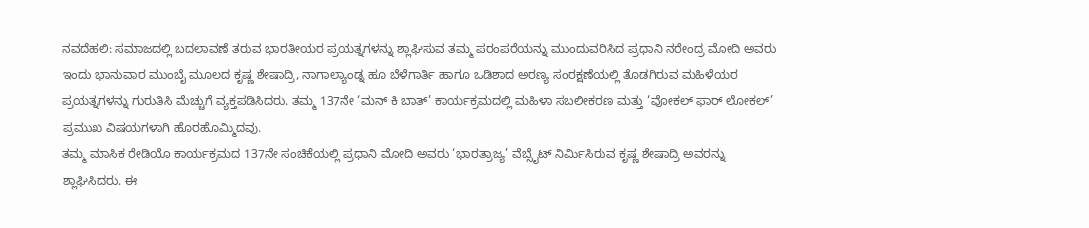ನವದೆಹಲಿ: ಸಮಾಜದಲ್ಲಿ ಬದಲಾವಣೆ ತರುವ ಭಾರತೀಯರ ಪ್ರಯತ್ನಗಳನ್ನು ಶ್ಲಾಘಿಸುವ ತಮ್ಮ ಪರಂಪರೆಯನ್ನು ಮುಂದುವರಿಸಿದ ಪ್ರಧಾನಿ ನರೇಂದ್ರ ಮೋದಿ ಅವರು ಇಂದು ಭಾನುವಾರ ಮುಂಬೈ ಮೂಲದ ಕೃಷ್ಣ ಶೇಷಾದ್ರಿ, ನಾಗಾಲ್ಯಾಂಡ್ನ ಹೂ ಬೆಳೆಗಾರ್ತಿ ಹಾಗೂ ಒಡಿಶಾದ ಅರಣ್ಯ ಸಂರಕ್ಷಣೆಯಲ್ಲಿ ತೊಡಗಿರುವ ಮಹಿಳೆಯರ ಪ್ರಯತ್ನಗಳನ್ನು ಗುರುತಿಸಿ ಮೆಚ್ಚುಗೆ ವ್ಯಕ್ತಪಡಿಸಿದರು. ತಮ್ಮ 137ನೇ ‘ಮನ್ ಕಿ ಬಾತ್’ ಕಾರ್ಯಕ್ರಮದಲ್ಲಿ ಮಹಿಳಾ ಸಬಲೀಕರಣ ಮತ್ತು ‘ವೋಕಲ್ ಫಾರ್ ಲೋಕಲ್’ ಪ್ರಮುಖ ವಿಷಯಗಳಾಗಿ ಹೊರಹೊಮ್ಮಿದವು.
ತಮ್ಮ ಮಾಸಿಕ ರೇಡಿಯೊ ಕಾರ್ಯಕ್ರಮದ 137ನೇ ಸಂಚಿಕೆಯಲ್ಲಿ ಪ್ರಧಾನಿ ಮೋದಿ ಅವರು ‘ಭಾರತ್ರಾಜ್ಯ’ ವೆಬ್ಸೈಟ್ ನಿರ್ಮಿಸಿರುವ ಕೃಷ್ಣ ಶೇಷಾದ್ರಿ ಅವರನ್ನು ಶ್ಲಾಘಿಸಿದರು. ಈ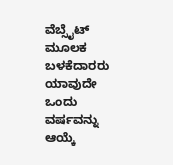ವೆಬ್ಸೈಟ್ ಮೂಲಕ ಬಳಕೆದಾರರು ಯಾವುದೇ ಒಂದು ವರ್ಷವನ್ನು ಆಯ್ಕೆ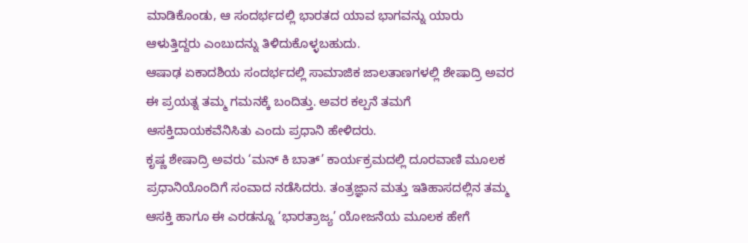ಮಾಡಿಕೊಂಡು, ಆ ಸಂದರ್ಭದಲ್ಲಿ ಭಾರತದ ಯಾವ ಭಾಗವನ್ನು ಯಾರು ಆಳುತ್ತಿದ್ದರು ಎಂಬುದನ್ನು ತಿಳಿದುಕೊಳ್ಳಬಹುದು.
ಆಷಾಢ ಏಕಾದಶಿಯ ಸಂದರ್ಭದಲ್ಲಿ ಸಾಮಾಜಿಕ ಜಾಲತಾಣಗಳಲ್ಲಿ ಶೇಷಾದ್ರಿ ಅವರ ಈ ಪ್ರಯತ್ನ ತಮ್ಮ ಗಮನಕ್ಕೆ ಬಂದಿತ್ತು. ಅವರ ಕಲ್ಪನೆ ತಮಗೆ ಆಸಕ್ತಿದಾಯಕವೆನಿಸಿತು ಎಂದು ಪ್ರಧಾನಿ ಹೇಳಿದರು.
ಕೃಷ್ಣ ಶೇಷಾದ್ರಿ ಅವರು ‘ಮನ್ ಕಿ ಬಾತ್’ ಕಾರ್ಯಕ್ರಮದಲ್ಲಿ ದೂರವಾಣಿ ಮೂಲಕ ಪ್ರಧಾನಿಯೊಂದಿಗೆ ಸಂವಾದ ನಡೆಸಿದರು. ತಂತ್ರಜ್ಞಾನ ಮತ್ತು ಇತಿಹಾಸದಲ್ಲಿನ ತಮ್ಮ ಆಸಕ್ತಿ ಹಾಗೂ ಈ ಎರಡನ್ನೂ ‘ಭಾರತ್ರಾಜ್ಯ’ ಯೋಜನೆಯ ಮೂಲಕ ಹೇಗೆ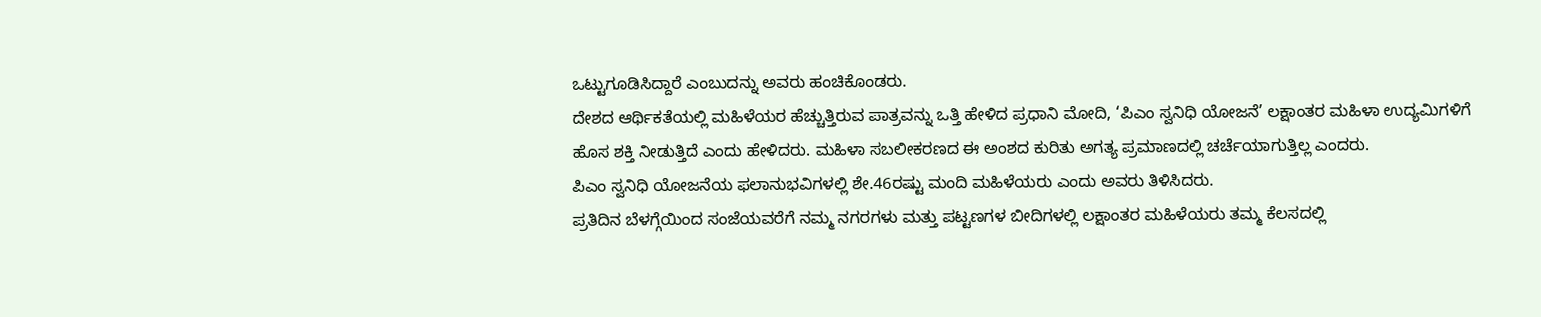ಒಟ್ಟುಗೂಡಿಸಿದ್ದಾರೆ ಎಂಬುದನ್ನು ಅವರು ಹಂಚಿಕೊಂಡರು.
ದೇಶದ ಆರ್ಥಿಕತೆಯಲ್ಲಿ ಮಹಿಳೆಯರ ಹೆಚ್ಚುತ್ತಿರುವ ಪಾತ್ರವನ್ನು ಒತ್ತಿ ಹೇಳಿದ ಪ್ರಧಾನಿ ಮೋದಿ, ‘ಪಿಎಂ ಸ್ವನಿಧಿ ಯೋಜನೆ’ ಲಕ್ಷಾಂತರ ಮಹಿಳಾ ಉದ್ಯಮಿಗಳಿಗೆ ಹೊಸ ಶಕ್ತಿ ನೀಡುತ್ತಿದೆ ಎಂದು ಹೇಳಿದರು. ಮಹಿಳಾ ಸಬಲೀಕರಣದ ಈ ಅಂಶದ ಕುರಿತು ಅಗತ್ಯ ಪ್ರಮಾಣದಲ್ಲಿ ಚರ್ಚೆಯಾಗುತ್ತಿಲ್ಲ ಎಂದರು.
ಪಿಎಂ ಸ್ವನಿಧಿ ಯೋಜನೆಯ ಫಲಾನುಭವಿಗಳಲ್ಲಿ ಶೇ.46ರಷ್ಟು ಮಂದಿ ಮಹಿಳೆಯರು ಎಂದು ಅವರು ತಿಳಿಸಿದರು.
ಪ್ರತಿದಿನ ಬೆಳಗ್ಗೆಯಿಂದ ಸಂಜೆಯವರೆಗೆ ನಮ್ಮ ನಗರಗಳು ಮತ್ತು ಪಟ್ಟಣಗಳ ಬೀದಿಗಳಲ್ಲಿ ಲಕ್ಷಾಂತರ ಮಹಿಳೆಯರು ತಮ್ಮ ಕೆಲಸದಲ್ಲಿ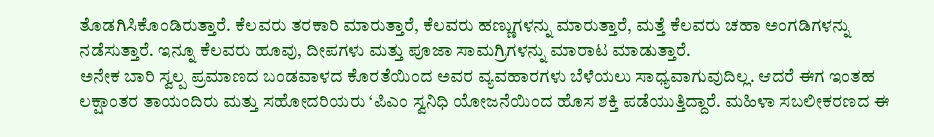ತೊಡಗಿಸಿಕೊಂಡಿರುತ್ತಾರೆ. ಕೆಲವರು ತರಕಾರಿ ಮಾರುತ್ತಾರೆ, ಕೆಲವರು ಹಣ್ಣುಗಳನ್ನು ಮಾರುತ್ತಾರೆ, ಮತ್ತೆ ಕೆಲವರು ಚಹಾ ಅಂಗಡಿಗಳನ್ನು ನಡೆಸುತ್ತಾರೆ. ಇನ್ನೂ ಕೆಲವರು ಹೂವು, ದೀಪಗಳು ಮತ್ತು ಪೂಜಾ ಸಾಮಗ್ರಿಗಳನ್ನು ಮಾರಾಟ ಮಾಡುತ್ತಾರೆ.
ಅನೇಕ ಬಾರಿ ಸ್ವಲ್ಪ ಪ್ರಮಾಣದ ಬಂಡವಾಳದ ಕೊರತೆಯಿಂದ ಅವರ ವ್ಯವಹಾರಗಳು ಬೆಳೆಯಲು ಸಾಧ್ಯವಾಗುವುದಿಲ್ಲ. ಆದರೆ ಈಗ ಇಂತಹ ಲಕ್ಷಾಂತರ ತಾಯಂದಿರು ಮತ್ತು ಸಹೋದರಿಯರು ‘ಪಿಎಂ ಸ್ವನಿಧಿ ಯೋಜನೆಯಿಂದ ಹೊಸ ಶಕ್ತಿ ಪಡೆಯುತ್ತಿದ್ದಾರೆ. ಮಹಿಳಾ ಸಬಲೀಕರಣದ ಈ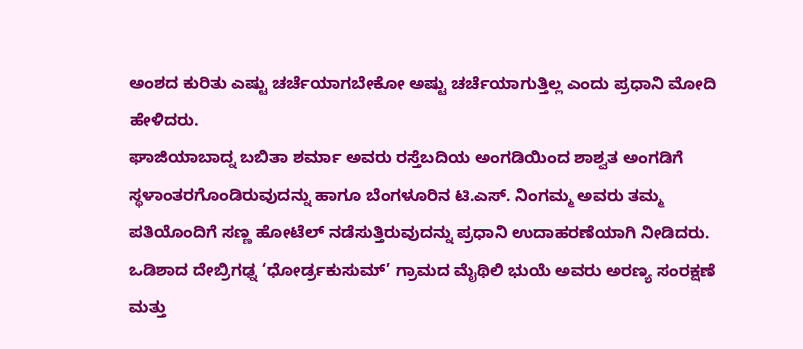ಅಂಶದ ಕುರಿತು ಎಷ್ಟು ಚರ್ಚೆಯಾಗಬೇಕೋ ಅಷ್ಟು ಚರ್ಚೆಯಾಗುತ್ತಿಲ್ಲ ಎಂದು ಪ್ರಧಾನಿ ಮೋದಿ ಹೇಳಿದರು.
ಘಾಜಿಯಾಬಾದ್ನ ಬಬಿತಾ ಶರ್ಮಾ ಅವರು ರಸ್ತೆಬದಿಯ ಅಂಗಡಿಯಿಂದ ಶಾಶ್ವತ ಅಂಗಡಿಗೆ ಸ್ಥಳಾಂತರಗೊಂಡಿರುವುದನ್ನು ಹಾಗೂ ಬೆಂಗಳೂರಿನ ಟಿ.ಎಸ್. ನಿಂಗಮ್ಮ ಅವರು ತಮ್ಮ ಪತಿಯೊಂದಿಗೆ ಸಣ್ಣ ಹೋಟೆಲ್ ನಡೆಸುತ್ತಿರುವುದನ್ನು ಪ್ರಧಾನಿ ಉದಾಹರಣೆಯಾಗಿ ನೀಡಿದರು.
ಒಡಿಶಾದ ದೇಬ್ರಿಗಢ್ನ ‘ಧೋರ್ಡ್ರಕುಸುಮ್’ ಗ್ರಾಮದ ಮೈಥಿಲಿ ಭುಯೆ ಅವರು ಅರಣ್ಯ ಸಂರಕ್ಷಣೆ ಮತ್ತು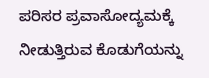ಪರಿಸರ ಪ್ರವಾಸೋದ್ಯಮಕ್ಕೆ ನೀಡುತ್ತಿರುವ ಕೊಡುಗೆಯನ್ನು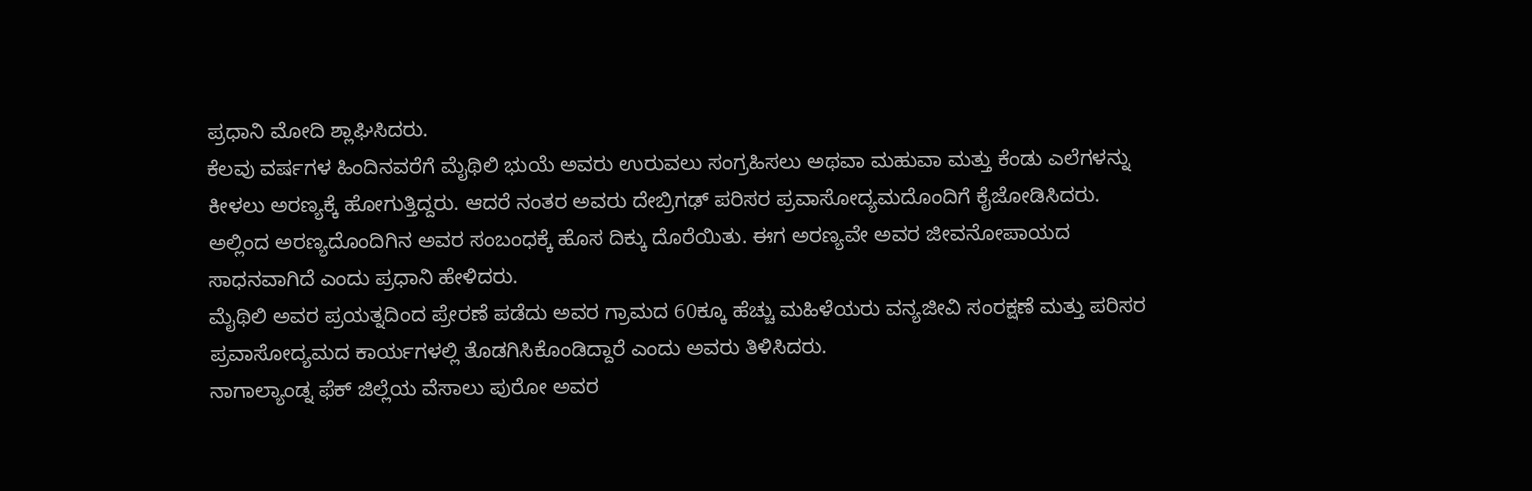ಪ್ರಧಾನಿ ಮೋದಿ ಶ್ಲಾಘಿಸಿದರು.
ಕೆಲವು ವರ್ಷಗಳ ಹಿಂದಿನವರೆಗೆ ಮೈಥಿಲಿ ಭುಯೆ ಅವರು ಉರುವಲು ಸಂಗ್ರಹಿಸಲು ಅಥವಾ ಮಹುವಾ ಮತ್ತು ಕೆಂಡು ಎಲೆಗಳನ್ನು ಕೀಳಲು ಅರಣ್ಯಕ್ಕೆ ಹೋಗುತ್ತಿದ್ದರು. ಆದರೆ ನಂತರ ಅವರು ದೇಬ್ರಿಗಢ್ ಪರಿಸರ ಪ್ರವಾಸೋದ್ಯಮದೊಂದಿಗೆ ಕೈಜೋಡಿಸಿದರು. ಅಲ್ಲಿಂದ ಅರಣ್ಯದೊಂದಿಗಿನ ಅವರ ಸಂಬಂಧಕ್ಕೆ ಹೊಸ ದಿಕ್ಕು ದೊರೆಯಿತು. ಈಗ ಅರಣ್ಯವೇ ಅವರ ಜೀವನೋಪಾಯದ ಸಾಧನವಾಗಿದೆ ಎಂದು ಪ್ರಧಾನಿ ಹೇಳಿದರು.
ಮೈಥಿಲಿ ಅವರ ಪ್ರಯತ್ನದಿಂದ ಪ್ರೇರಣೆ ಪಡೆದು ಅವರ ಗ್ರಾಮದ 60ಕ್ಕೂ ಹೆಚ್ಚು ಮಹಿಳೆಯರು ವನ್ಯಜೀವಿ ಸಂರಕ್ಷಣೆ ಮತ್ತು ಪರಿಸರ ಪ್ರವಾಸೋದ್ಯಮದ ಕಾರ್ಯಗಳಲ್ಲಿ ತೊಡಗಿಸಿಕೊಂಡಿದ್ದಾರೆ ಎಂದು ಅವರು ತಿಳಿಸಿದರು.
ನಾಗಾಲ್ಯಾಂಡ್ನ ಫೆಕ್ ಜಿಲ್ಲೆಯ ವೆಸಾಲು ಪುರೋ ಅವರ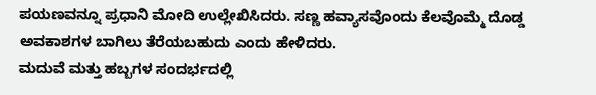ಪಯಣವನ್ನೂ ಪ್ರಧಾನಿ ಮೋದಿ ಉಲ್ಲೇಖಿಸಿದರು. ಸಣ್ಣ ಹವ್ಯಾಸವೊಂದು ಕೆಲವೊಮ್ಮೆ ದೊಡ್ಡ ಅವಕಾಶಗಳ ಬಾಗಿಲು ತೆರೆಯಬಹುದು ಎಂದು ಹೇಳಿದರು.
ಮದುವೆ ಮತ್ತು ಹಬ್ಬಗಳ ಸಂದರ್ಭದಲ್ಲಿ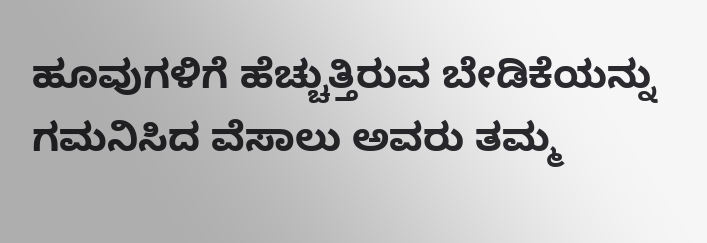ಹೂವುಗಳಿಗೆ ಹೆಚ್ಚುತ್ತಿರುವ ಬೇಡಿಕೆಯನ್ನು ಗಮನಿಸಿದ ವೆಸಾಲು ಅವರು ತಮ್ಮ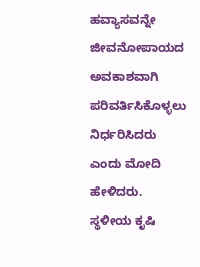ಹವ್ಯಾಸವನ್ನೇ ಜೀವನೋಪಾಯದ ಅವಕಾಶವಾಗಿ ಪರಿವರ್ತಿಸಿಕೊಳ್ಳಲು ನಿರ್ಧರಿಸಿದರು ಎಂದು ಮೋದಿ ಹೇಳಿದರು.
ಸ್ಥಳೀಯ ಕೃಷಿ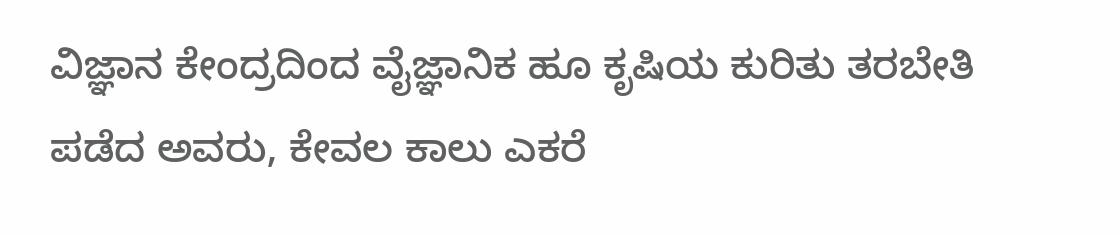ವಿಜ್ಞಾನ ಕೇಂದ್ರದಿಂದ ವೈಜ್ಞಾನಿಕ ಹೂ ಕೃಷಿಯ ಕುರಿತು ತರಬೇತಿ ಪಡೆದ ಅವರು, ಕೇವಲ ಕಾಲು ಎಕರೆ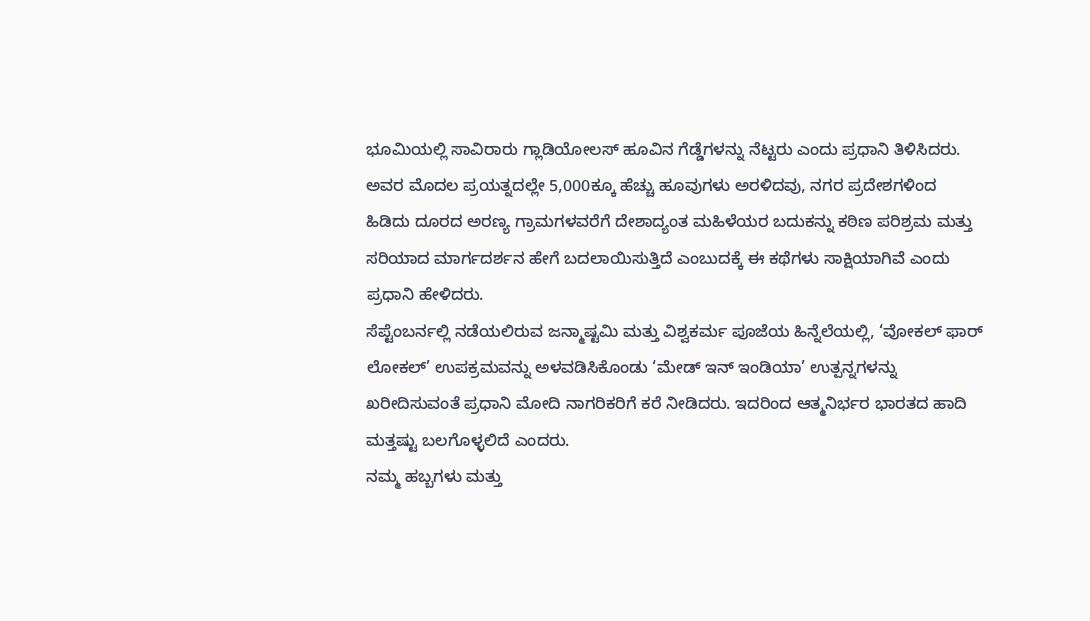ಭೂಮಿಯಲ್ಲಿ ಸಾವಿರಾರು ಗ್ಲಾಡಿಯೋಲಸ್ ಹೂವಿನ ಗೆಡ್ಡೆಗಳನ್ನು ನೆಟ್ಟರು ಎಂದು ಪ್ರಧಾನಿ ತಿಳಿಸಿದರು.
ಅವರ ಮೊದಲ ಪ್ರಯತ್ನದಲ್ಲೇ 5,000ಕ್ಕೂ ಹೆಚ್ಚು ಹೂವುಗಳು ಅರಳಿದವು, ನಗರ ಪ್ರದೇಶಗಳಿಂದ ಹಿಡಿದು ದೂರದ ಅರಣ್ಯ ಗ್ರಾಮಗಳವರೆಗೆ ದೇಶಾದ್ಯಂತ ಮಹಿಳೆಯರ ಬದುಕನ್ನು ಕಠಿಣ ಪರಿಶ್ರಮ ಮತ್ತು ಸರಿಯಾದ ಮಾರ್ಗದರ್ಶನ ಹೇಗೆ ಬದಲಾಯಿಸುತ್ತಿದೆ ಎಂಬುದಕ್ಕೆ ಈ ಕಥೆಗಳು ಸಾಕ್ಷಿಯಾಗಿವೆ ಎಂದು ಪ್ರಧಾನಿ ಹೇಳಿದರು.
ಸೆಪ್ಟೆಂಬರ್ನಲ್ಲಿ ನಡೆಯಲಿರುವ ಜನ್ಮಾಷ್ಟಮಿ ಮತ್ತು ವಿಶ್ವಕರ್ಮ ಪೂಜೆಯ ಹಿನ್ನೆಲೆಯಲ್ಲಿ, ‘ವೋಕಲ್ ಫಾರ್ ಲೋಕಲ್’ ಉಪಕ್ರಮವನ್ನು ಅಳವಡಿಸಿಕೊಂಡು ‘ಮೇಡ್ ಇನ್ ಇಂಡಿಯಾ’ ಉತ್ಪನ್ನಗಳನ್ನು ಖರೀದಿಸುವಂತೆ ಪ್ರಧಾನಿ ಮೋದಿ ನಾಗರಿಕರಿಗೆ ಕರೆ ನೀಡಿದರು. ಇದರಿಂದ ಆತ್ಮನಿರ್ಭರ ಭಾರತದ ಹಾದಿ ಮತ್ತಷ್ಟು ಬಲಗೊಳ್ಳಲಿದೆ ಎಂದರು.
ನಮ್ಮ ಹಬ್ಬಗಳು ಮತ್ತು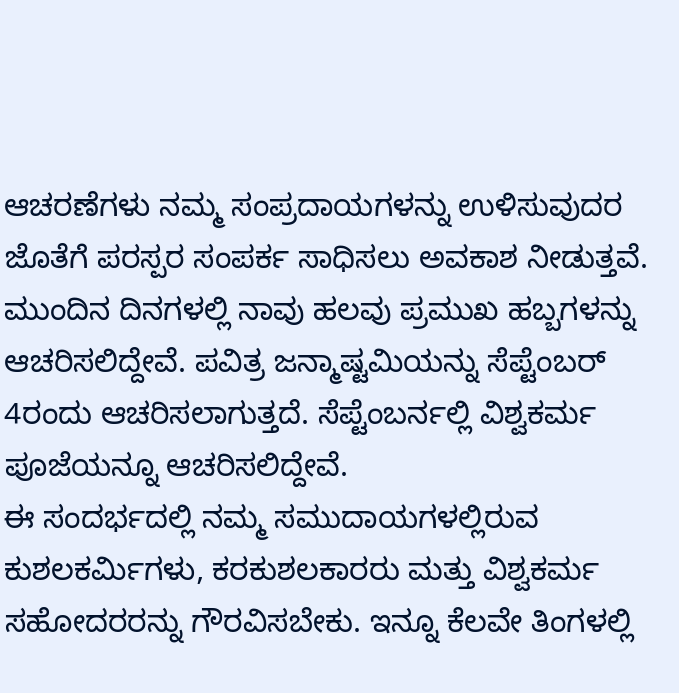ಆಚರಣೆಗಳು ನಮ್ಮ ಸಂಪ್ರದಾಯಗಳನ್ನು ಉಳಿಸುವುದರ ಜೊತೆಗೆ ಪರಸ್ಪರ ಸಂಪರ್ಕ ಸಾಧಿಸಲು ಅವಕಾಶ ನೀಡುತ್ತವೆ. ಮುಂದಿನ ದಿನಗಳಲ್ಲಿ ನಾವು ಹಲವು ಪ್ರಮುಖ ಹಬ್ಬಗಳನ್ನು ಆಚರಿಸಲಿದ್ದೇವೆ. ಪವಿತ್ರ ಜನ್ಮಾಷ್ಟಮಿಯನ್ನು ಸೆಪ್ಟೆಂಬರ್ 4ರಂದು ಆಚರಿಸಲಾಗುತ್ತದೆ. ಸೆಪ್ಟೆಂಬರ್ನಲ್ಲಿ ವಿಶ್ವಕರ್ಮ ಪೂಜೆಯನ್ನೂ ಆಚರಿಸಲಿದ್ದೇವೆ.
ಈ ಸಂದರ್ಭದಲ್ಲಿ ನಮ್ಮ ಸಮುದಾಯಗಳಲ್ಲಿರುವ ಕುಶಲಕರ್ಮಿಗಳು, ಕರಕುಶಲಕಾರರು ಮತ್ತು ವಿಶ್ವಕರ್ಮ ಸಹೋದರರನ್ನು ಗೌರವಿಸಬೇಕು. ಇನ್ನೂ ಕೆಲವೇ ತಿಂಗಳಲ್ಲಿ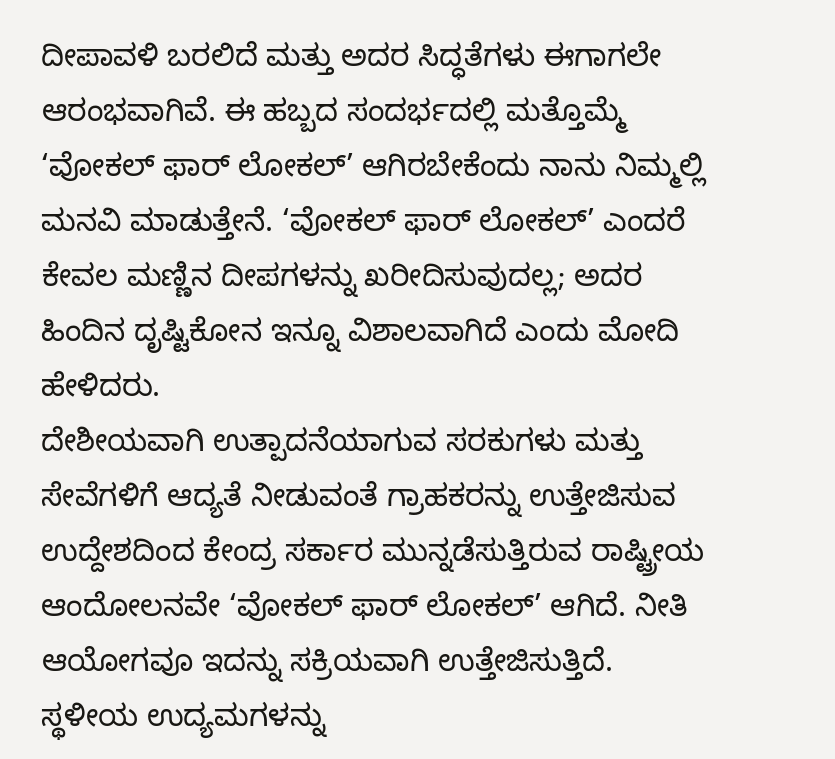ದೀಪಾವಳಿ ಬರಲಿದೆ ಮತ್ತು ಅದರ ಸಿದ್ಧತೆಗಳು ಈಗಾಗಲೇ ಆರಂಭವಾಗಿವೆ. ಈ ಹಬ್ಬದ ಸಂದರ್ಭದಲ್ಲಿ ಮತ್ತೊಮ್ಮೆ ‘ವೋಕಲ್ ಫಾರ್ ಲೋಕಲ್’ ಆಗಿರಬೇಕೆಂದು ನಾನು ನಿಮ್ಮಲ್ಲಿ ಮನವಿ ಮಾಡುತ್ತೇನೆ. ‘ವೋಕಲ್ ಫಾರ್ ಲೋಕಲ್’ ಎಂದರೆ ಕೇವಲ ಮಣ್ಣಿನ ದೀಪಗಳನ್ನು ಖರೀದಿಸುವುದಲ್ಲ; ಅದರ ಹಿಂದಿನ ದೃಷ್ಟಿಕೋನ ಇನ್ನೂ ವಿಶಾಲವಾಗಿದೆ ಎಂದು ಮೋದಿ ಹೇಳಿದರು.
ದೇಶೀಯವಾಗಿ ಉತ್ಪಾದನೆಯಾಗುವ ಸರಕುಗಳು ಮತ್ತು ಸೇವೆಗಳಿಗೆ ಆದ್ಯತೆ ನೀಡುವಂತೆ ಗ್ರಾಹಕರನ್ನು ಉತ್ತೇಜಿಸುವ ಉದ್ದೇಶದಿಂದ ಕೇಂದ್ರ ಸರ್ಕಾರ ಮುನ್ನಡೆಸುತ್ತಿರುವ ರಾಷ್ಟ್ರೀಯ ಆಂದೋಲನವೇ ‘ವೋಕಲ್ ಫಾರ್ ಲೋಕಲ್’ ಆಗಿದೆ. ನೀತಿ ಆಯೋಗವೂ ಇದನ್ನು ಸಕ್ರಿಯವಾಗಿ ಉತ್ತೇಜಿಸುತ್ತಿದೆ. ಸ್ಥಳೀಯ ಉದ್ಯಮಗಳನ್ನು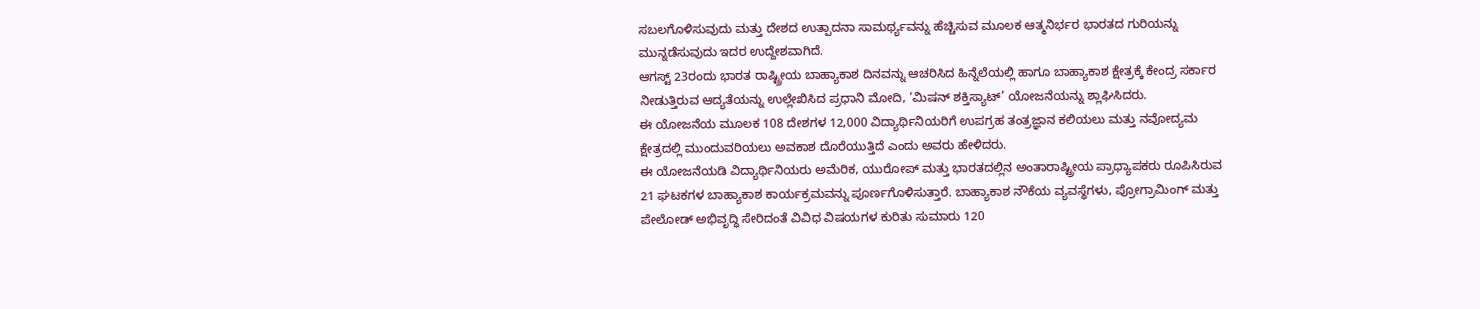ಸಬಲಗೊಳಿಸುವುದು ಮತ್ತು ದೇಶದ ಉತ್ಪಾದನಾ ಸಾಮರ್ಥ್ಯವನ್ನು ಹೆಚ್ಚಿಸುವ ಮೂಲಕ ಆತ್ಮನಿರ್ಭರ ಭಾರತದ ಗುರಿಯನ್ನು ಮುನ್ನಡೆಸುವುದು ಇದರ ಉದ್ದೇಶವಾಗಿದೆ.
ಆಗಸ್ಟ್ 23ರಂದು ಭಾರತ ರಾಷ್ಟ್ರೀಯ ಬಾಹ್ಯಾಕಾಶ ದಿನವನ್ನು ಆಚರಿಸಿದ ಹಿನ್ನೆಲೆಯಲ್ಲಿ ಹಾಗೂ ಬಾಹ್ಯಾಕಾಶ ಕ್ಷೇತ್ರಕ್ಕೆ ಕೇಂದ್ರ ಸರ್ಕಾರ ನೀಡುತ್ತಿರುವ ಆದ್ಯತೆಯನ್ನು ಉಲ್ಲೇಖಿಸಿದ ಪ್ರಧಾನಿ ಮೋದಿ, ‘ಮಿಷನ್ ಶಕ್ತಿಸ್ಯಾಟ್’ ಯೋಜನೆಯನ್ನು ಶ್ಲಾಘಿಸಿದರು.
ಈ ಯೋಜನೆಯ ಮೂಲಕ 108 ದೇಶಗಳ 12,000 ವಿದ್ಯಾರ್ಥಿನಿಯರಿಗೆ ಉಪಗ್ರಹ ತಂತ್ರಜ್ಞಾನ ಕಲಿಯಲು ಮತ್ತು ನವೋದ್ಯಮ ಕ್ಷೇತ್ರದಲ್ಲಿ ಮುಂದುವರಿಯಲು ಅವಕಾಶ ದೊರೆಯುತ್ತಿದೆ ಎಂದು ಅವರು ಹೇಳಿದರು.
ಈ ಯೋಜನೆಯಡಿ ವಿದ್ಯಾರ್ಥಿನಿಯರು ಅಮೆರಿಕ, ಯುರೋಪ್ ಮತ್ತು ಭಾರತದಲ್ಲಿನ ಅಂತಾರಾಷ್ಟ್ರೀಯ ಪ್ರಾಧ್ಯಾಪಕರು ರೂಪಿಸಿರುವ 21 ಘಟಕಗಳ ಬಾಹ್ಯಾಕಾಶ ಕಾರ್ಯಕ್ರಮವನ್ನು ಪೂರ್ಣಗೊಳಿಸುತ್ತಾರೆ. ಬಾಹ್ಯಾಕಾಶ ನೌಕೆಯ ವ್ಯವಸ್ಥೆಗಳು, ಪ್ರೋಗ್ರಾಮಿಂಗ್ ಮತ್ತು ಪೇಲೋಡ್ ಅಭಿವೃದ್ಧಿ ಸೇರಿದಂತೆ ವಿವಿಧ ವಿಷಯಗಳ ಕುರಿತು ಸುಮಾರು 120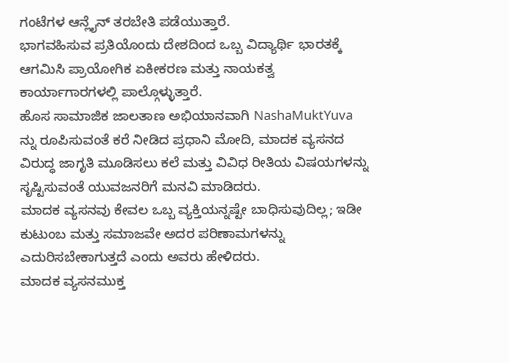ಗಂಟೆಗಳ ಆನ್ಲೈನ್ ತರಬೇತಿ ಪಡೆಯುತ್ತಾರೆ.
ಭಾಗವಹಿಸುವ ಪ್ರತಿಯೊಂದು ದೇಶದಿಂದ ಒಬ್ಬ ವಿದ್ಯಾರ್ಥಿ ಭಾರತಕ್ಕೆ ಆಗಮಿಸಿ ಪ್ರಾಯೋಗಿಕ ಏಕೀಕರಣ ಮತ್ತು ನಾಯಕತ್ವ ಕಾರ್ಯಾಗಾರಗಳಲ್ಲಿ ಪಾಲ್ಗೊಳ್ಳುತ್ತಾರೆ.
ಹೊಸ ಸಾಮಾಜಿಕ ಜಾಲತಾಣ ಅಭಿಯಾನವಾಗಿ NashaMuktYuva ನ್ನು ರೂಪಿಸುವಂತೆ ಕರೆ ನೀಡಿದ ಪ್ರಧಾನಿ ಮೋದಿ, ಮಾದಕ ವ್ಯಸನದ ವಿರುದ್ಧ ಜಾಗೃತಿ ಮೂಡಿಸಲು ಕಲೆ ಮತ್ತು ವಿವಿಧ ರೀತಿಯ ವಿಷಯಗಳನ್ನು ಸೃಷ್ಟಿಸುವಂತೆ ಯುವಜನರಿಗೆ ಮನವಿ ಮಾಡಿದರು.
ಮಾದಕ ವ್ಯಸನವು ಕೇವಲ ಒಬ್ಬ ವ್ಯಕ್ತಿಯನ್ನಷ್ಟೇ ಬಾಧಿಸುವುದಿಲ್ಲ; ಇಡೀ ಕುಟುಂಬ ಮತ್ತು ಸಮಾಜವೇ ಅದರ ಪರಿಣಾಮಗಳನ್ನು ಎದುರಿಸಬೇಕಾಗುತ್ತದೆ ಎಂದು ಅವರು ಹೇಳಿದರು.
ಮಾದಕ ವ್ಯಸನಮುಕ್ತ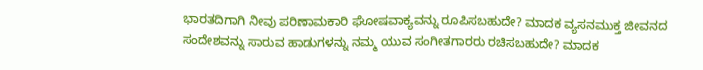ಭಾರತದಿಗಾಗಿ ನೀವು ಪರಿಣಾಮಕಾರಿ ಘೋಷವಾಕ್ಯವನ್ನು ರೂಪಿಸಬಹುದೇ? ಮಾದಕ ವ್ಯಸನಮುಕ್ತ ಜೀವನದ ಸಂದೇಶವನ್ನು ಸಾರುವ ಹಾಡುಗಳನ್ನು ನಮ್ಮ ಯುವ ಸಂಗೀತಗಾರರು ರಚಿಸಬಹುದೇ? ಮಾದಕ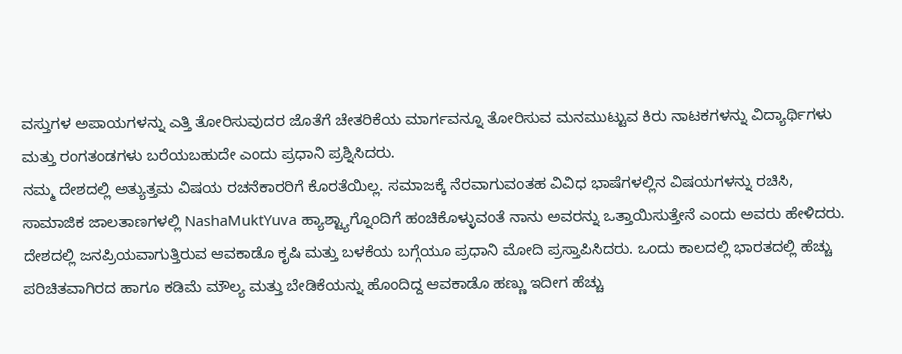ವಸ್ತುಗಳ ಅಪಾಯಗಳನ್ನು ಎತ್ತಿ ತೋರಿಸುವುದರ ಜೊತೆಗೆ ಚೇತರಿಕೆಯ ಮಾರ್ಗವನ್ನೂ ತೋರಿಸುವ ಮನಮುಟ್ಟುವ ಕಿರು ನಾಟಕಗಳನ್ನು ವಿದ್ಯಾರ್ಥಿಗಳು ಮತ್ತು ರಂಗತಂಡಗಳು ಬರೆಯಬಹುದೇ ಎಂದು ಪ್ರಧಾನಿ ಪ್ರಶ್ನಿಸಿದರು.
ನಮ್ಮ ದೇಶದಲ್ಲಿ ಅತ್ಯುತ್ತಮ ವಿಷಯ ರಚನೆಕಾರರಿಗೆ ಕೊರತೆಯಿಲ್ಲ. ಸಮಾಜಕ್ಕೆ ನೆರವಾಗುವಂತಹ ವಿವಿಧ ಭಾಷೆಗಳಲ್ಲಿನ ವಿಷಯಗಳನ್ನು ರಚಿಸಿ, ಸಾಮಾಜಿಕ ಜಾಲತಾಣಗಳಲ್ಲಿ NashaMuktYuva ಹ್ಯಾಶ್ಟ್ಯಾಗ್ನೊಂದಿಗೆ ಹಂಚಿಕೊಳ್ಳುವಂತೆ ನಾನು ಅವರನ್ನು ಒತ್ತಾಯಿಸುತ್ತೇನೆ ಎಂದು ಅವರು ಹೇಳಿದರು.
ದೇಶದಲ್ಲಿ ಜನಪ್ರಿಯವಾಗುತ್ತಿರುವ ಆವಕಾಡೊ ಕೃಷಿ ಮತ್ತು ಬಳಕೆಯ ಬಗ್ಗೆಯೂ ಪ್ರಧಾನಿ ಮೋದಿ ಪ್ರಸ್ತಾಪಿಸಿದರು. ಒಂದು ಕಾಲದಲ್ಲಿ ಭಾರತದಲ್ಲಿ ಹೆಚ್ಚು ಪರಿಚಿತವಾಗಿರದ ಹಾಗೂ ಕಡಿಮೆ ಮೌಲ್ಯ ಮತ್ತು ಬೇಡಿಕೆಯನ್ನು ಹೊಂದಿದ್ದ ಆವಕಾಡೊ ಹಣ್ಣು ಇದೀಗ ಹೆಚ್ಚು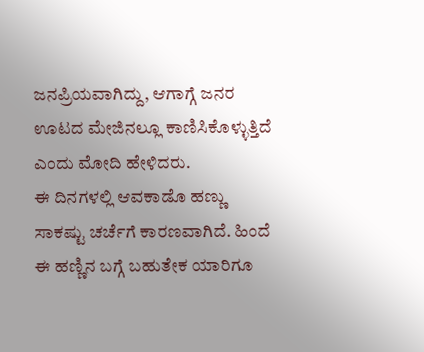ಜನಪ್ರಿಯವಾಗಿದ್ದು, ಆಗಾಗ್ಗೆ ಜನರ ಊಟದ ಮೇಜಿನಲ್ಲೂ ಕಾಣಿಸಿಕೊಳ್ಳುತ್ತಿದೆ ಎಂದು ಮೋದಿ ಹೇಳಿದರು.
ಈ ದಿನಗಳಲ್ಲಿ ಆವಕಾಡೊ ಹಣ್ಣು ಸಾಕಷ್ಟು ಚರ್ಚೆಗೆ ಕಾರಣವಾಗಿದೆ. ಹಿಂದೆ ಈ ಹಣ್ಣಿನ ಬಗ್ಗೆ ಬಹುತೇಕ ಯಾರಿಗೂ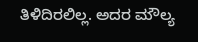ತಿಳಿದಿರಲಿಲ್ಲ. ಅದರ ಮೌಲ್ಯ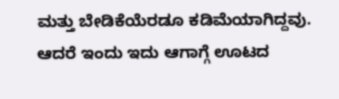ಮತ್ತು ಬೇಡಿಕೆಯೆರಡೂ ಕಡಿಮೆಯಾಗಿದ್ದವು. ಆದರೆ ಇಂದು ಇದು ಆಗಾಗ್ಗೆ ಊಟದ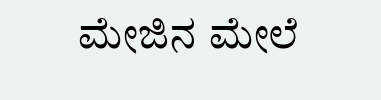ಮೇಜಿನ ಮೇಲೆ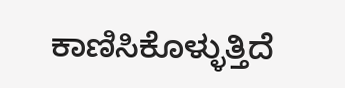ಕಾಣಿಸಿಕೊಳ್ಳುತ್ತಿದೆ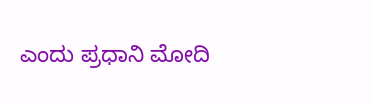ಎಂದು ಪ್ರಧಾನಿ ಮೋದಿ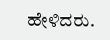ಹೇಳಿದರು.